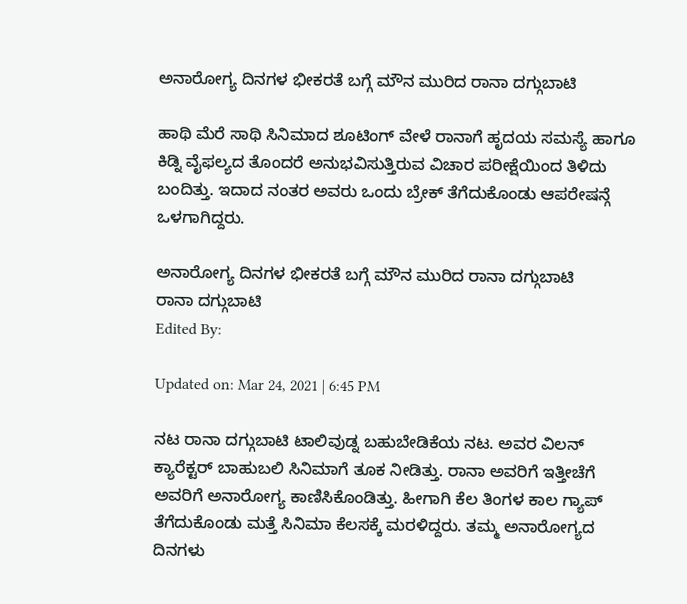ಅನಾರೋಗ್ಯ ದಿನಗಳ ಭೀಕರತೆ ಬಗ್ಗೆ ಮೌನ ಮುರಿದ ರಾನಾ ದಗ್ಗುಬಾಟಿ

ಹಾಥಿ ಮೆರೆ ಸಾಥಿ ಸಿನಿಮಾದ ಶೂಟಿಂಗ್ ವೇಳೆ ರಾನಾಗೆ ಹೃದಯ ಸಮಸ್ಯೆ ಹಾಗೂ ಕಿಡ್ನಿ ವೈಫಲ್ಯದ ತೊಂದರೆ ಅನುಭವಿಸುತ್ತಿರುವ ವಿಚಾರ ಪರೀಕ್ಷೆಯಿಂದ ತಿಳಿದು ಬಂದಿತ್ತು. ಇದಾದ ನಂತರ ಅವರು ಒಂದು ಬ್ರೇಕ್ ತೆಗೆದುಕೊಂಡು ಆಪರೇಷನ್ಗೆ ಒಳಗಾಗಿದ್ದರು.

ಅನಾರೋಗ್ಯ ದಿನಗಳ ಭೀಕರತೆ ಬಗ್ಗೆ ಮೌನ ಮುರಿದ ರಾನಾ ದಗ್ಗುಬಾಟಿ
ರಾನಾ ದಗ್ಗುಬಾಟಿ
Edited By:

Updated on: Mar 24, 2021 | 6:45 PM

ನಟ ರಾನಾ ದಗ್ಗುಬಾಟಿ ಟಾಲಿವುಡ್ನ ಬಹುಬೇಡಿಕೆಯ ನಟ. ಅವರ ವಿಲನ್ ಕ್ಯಾರೆಕ್ಟರ್ ಬಾಹುಬಲಿ ಸಿನಿಮಾಗೆ ತೂಕ ನೀಡಿತ್ತು. ರಾನಾ ಅವರಿಗೆ ಇತ್ತೀಚೆಗೆ ಅವರಿಗೆ ಅನಾರೋಗ್ಯ ಕಾಣಿಸಿಕೊಂಡಿತ್ತು. ಹೀಗಾಗಿ ಕೆಲ ತಿಂಗಳ ಕಾಲ ಗ್ಯಾಪ್ ತೆಗೆದುಕೊಂಡು ಮತ್ತೆ ಸಿನಿಮಾ ಕೆಲಸಕ್ಕೆ ಮರಳಿದ್ದರು. ತಮ್ಮ ಅನಾರೋಗ್ಯದ ದಿನಗಳು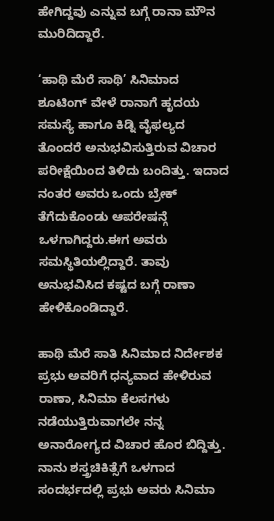ಹೇಗಿದ್ದವು ಎನ್ನುವ ಬಗ್ಗೆ ರಾನಾ ಮೌನ ಮುರಿದಿದ್ದಾರೆ.

‘ಹಾಥಿ ಮೆರೆ ಸಾಥಿ’ ಸಿನಿಮಾದ ಶೂಟಿಂಗ್ ವೇಳೆ ರಾನಾಗೆ ಹೃದಯ ಸಮಸ್ಯೆ ಹಾಗೂ ಕಿಡ್ನಿ ವೈಫಲ್ಯದ ತೊಂದರೆ ಅನುಭವಿಸುತ್ತಿರುವ ವಿಚಾರ ಪರೀಕ್ಷೆಯಿಂದ ತಿಳಿದು ಬಂದಿತ್ತು. ಇದಾದ ನಂತರ ಅವರು ಒಂದು ಬ್ರೇಕ್ ತೆಗೆದುಕೊಂಡು ಆಪರೇಷನ್ಗೆ ಒಳಗಾಗಿದ್ದರು.ಈಗ ಅವರು ಸಮಸ್ಥಿತಿಯಲ್ಲಿದ್ದಾರೆ. ತಾವು ಅನುಭವಿಸಿದ ಕಷ್ಟದ ಬಗ್ಗೆ ರಾಣಾ ಹೇಳಿಕೊಂಡಿದ್ದಾರೆ.

ಹಾಥಿ ಮೆರೆ ಸಾತಿ ಸಿನಿಮಾದ ನಿರ್ದೇಶಕ ಪ್ರಭು ಅವರಿಗೆ ಧನ್ಯವಾದ ಹೇಳಿರುವ ರಾಣಾ, ಸಿನಿಮಾ ಕೆಲಸಗಳು ನಡೆಯುತ್ತಿರುವಾಗಲೇ ನನ್ನ ಅನಾರೋಗ್ಯದ ವಿಚಾರ ಹೊರ ಬಿದ್ದಿತ್ತು. ನಾನು ಶಸ್ತ್ರಚಿಕಿತ್ಸೆಗೆ ಒಳಗಾದ ಸಂದರ್ಭದಲ್ಲಿ ಪ್ರಭು ಅವರು ಸಿನಿಮಾ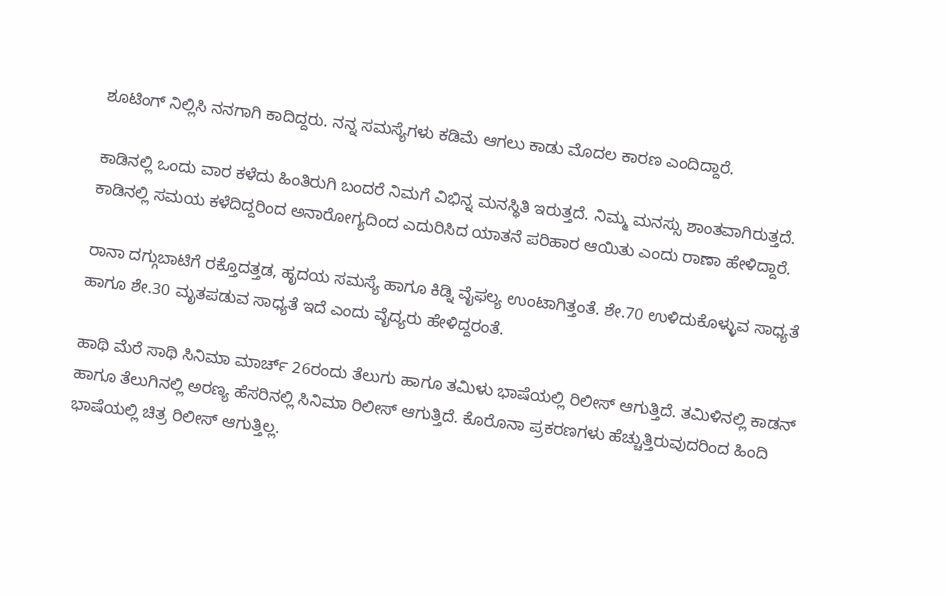ಶೂಟಿಂಗ್ ನಿಲ್ಲಿಸಿ ನನಗಾಗಿ ಕಾದಿದ್ದರು. ನನ್ನ ಸಮಸ್ಯೆಗಳು ಕಡಿಮೆ ಆಗಲು ಕಾಡು ಮೊದಲ ಕಾರಣ ಎಂದಿದ್ದಾರೆ.

ಕಾಡಿನಲ್ಲಿ ಒಂದು ವಾರ ಕಳೆದು ಹಿಂತಿರುಗಿ ಬಂದರೆ ನಿಮಗೆ ವಿಭಿನ್ನ ಮನಸ್ಥಿತಿ ಇರುತ್ತದೆ. ನಿಮ್ಮ ಮನಸ್ಸು ಶಾಂತವಾಗಿರುತ್ತದೆ. ಕಾಡಿನಲ್ಲಿ ಸಮಯ ಕಳೆದಿದ್ದರಿಂದ ಅನಾರೋಗ್ಯದಿಂದ ಎದುರಿಸಿದ ಯಾತನೆ ಪರಿಹಾರ ಆಯಿತು ಎಂದು ರಾಣಾ ಹೇಳಿದ್ದಾರೆ.

ರಾನಾ ದಗ್ಗುಬಾಟಿಗೆ ರಕ್ತೊದತ್ತಡ, ಹೃದಯ ಸಮಸ್ಯೆ ಹಾಗೂ ಕಿಡ್ನಿ ವೈಫಲ್ಯ ಉಂಟಾಗಿತ್ತಂತೆ. ಶೇ.70 ಉಳಿದುಕೊಳ್ಳುವ ಸಾಧ್ಯತೆ ಹಾಗೂ ಶೇ.30 ಮೃತಪಡುವ ಸಾಧ್ಯತೆ ಇದೆ ಎಂದು ವೈದ್ಯರು ಹೇಳಿದ್ದರಂತೆ.

ಹಾಥಿ ಮೆರೆ ಸಾಥಿ ಸಿನಿಮಾ ಮಾರ್ಚ್ 26ರಂದು ತೆಲುಗು ಹಾಗೂ ತಮಿಳು ಭಾಷೆಯಲ್ಲಿ ರಿಲೀಸ್ ಆಗುತ್ತಿದೆ. ತಮಿಳಿನಲ್ಲಿ ಕಾಡನ್ ಹಾಗೂ ತೆಲುಗಿನಲ್ಲಿ ಅರಣ್ಯ ಹೆಸರಿನಲ್ಲಿ ಸಿನಿಮಾ ರಿಲೀಸ್ ಆಗುತ್ತಿದೆ. ಕೊರೊನಾ ಪ್ರಕರಣಗಳು ಹೆಚ್ಚುತ್ತಿರುವುದರಿಂದ ಹಿಂದಿ ಭಾಷೆಯಲ್ಲಿ ಚಿತ್ರ ರಿಲೀಸ್ ಆಗುತ್ತಿಲ್ಲ.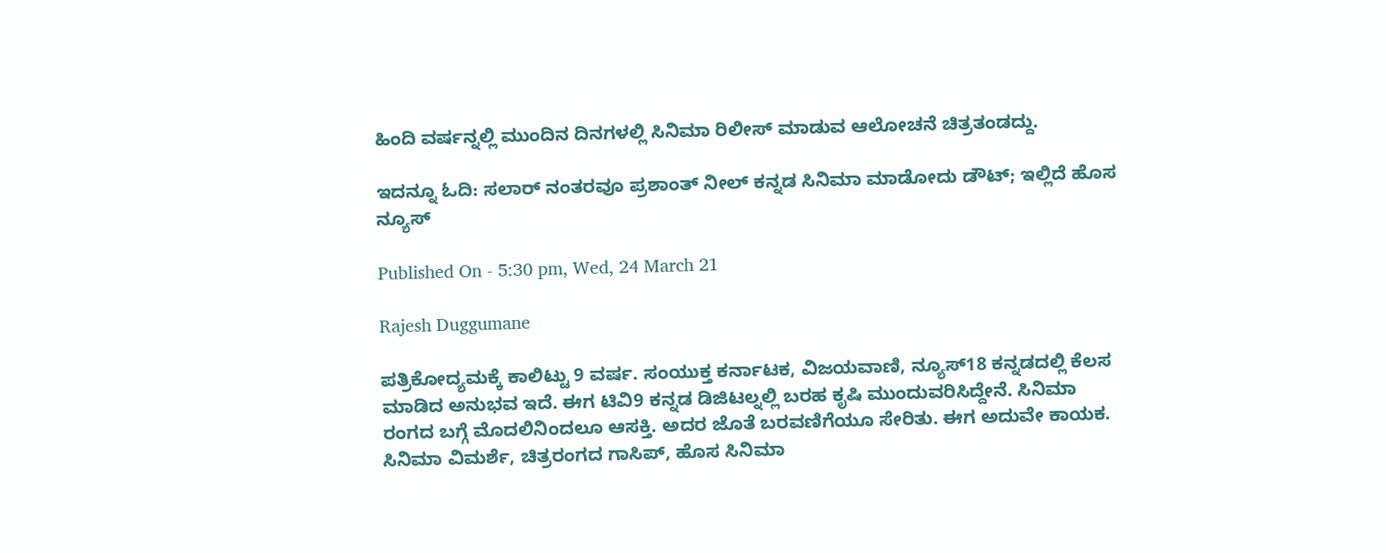ಹಿಂದಿ ವರ್ಷನ್ನಲ್ಲಿ ಮುಂದಿನ ದಿನಗಳಲ್ಲಿ ಸಿನಿಮಾ ರಿಲೀಸ್ ಮಾಡುವ ಆಲೋಚನೆ ಚಿತ್ರತಂಡದ್ದು.

ಇದನ್ನೂ ಓದಿ: ಸಲಾರ್ ನಂತರವೂ ಪ್ರಶಾಂತ್ ನೀಲ್ ಕನ್ನಡ ಸಿನಿಮಾ ಮಾಡೋದು ಡೌಟ್; ಇಲ್ಲಿದೆ ಹೊಸ ನ್ಯೂಸ್

Published On - 5:30 pm, Wed, 24 March 21

Rajesh Duggumane

ಪತ್ರಿಕೋದ್ಯಮಕ್ಕೆ ಕಾಲಿಟ್ಟು 9 ವರ್ಷ. ಸಂಯುಕ್ತ ಕರ್ನಾಟಕ, ವಿಜಯವಾಣಿ, ನ್ಯೂಸ್18 ಕನ್ನಡದಲ್ಲಿ ಕೆಲಸ ಮಾಡಿದ ಅನುಭವ ಇದೆ. ಈಗ ಟಿವಿ9 ಕನ್ನಡ ಡಿಜಿಟಲ್ನಲ್ಲಿ ಬರಹ ಕೃಷಿ ಮುಂದುವರಿಸಿದ್ದೇನೆ. ಸಿನಿಮಾ ರಂಗದ ಬಗ್ಗೆ ಮೊದಲಿನಿಂದಲೂ ಆಸಕ್ತಿ. ಅದರ ಜೊತೆ ಬರವಣಿಗೆಯೂ ಸೇರಿತು. ಈಗ ಅದುವೇ ಕಾಯಕ. ಸಿನಿಮಾ ವಿಮರ್ಶೆ, ಚಿತ್ರರಂಗದ ಗಾಸಿಪ್, ಹೊಸ ಸಿನಿಮಾ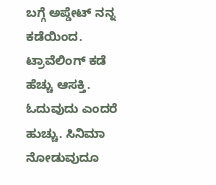ಬಗ್ಗೆ ಅಪ್ಡೇಟ್ ನನ್ನ ಕಡೆಯಿಂದ. ಟ್ರಾವೆಲಿಂಗ್ ಕಡೆ ಹೆಚ್ಚು ಆಸಕ್ತಿ. ಓದುವುದು ಎಂದರೆ ಹುಚ್ಚು. ಸಿನಿಮಾ ನೋಡುವುದೂ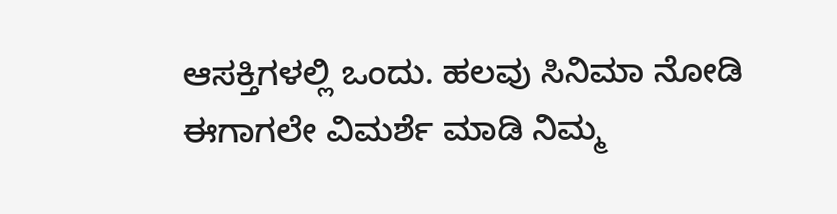ಆಸಕ್ತಿಗಳಲ್ಲಿ ಒಂದು. ಹಲವು ಸಿನಿಮಾ ನೋಡಿ ಈಗಾಗಲೇ ವಿಮರ್ಶೆ ಮಾಡಿ ನಿಮ್ಮ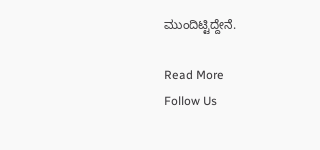ಮುಂದಿಟ್ಟಿದ್ದೇನೆ.

Read More
Follow Us